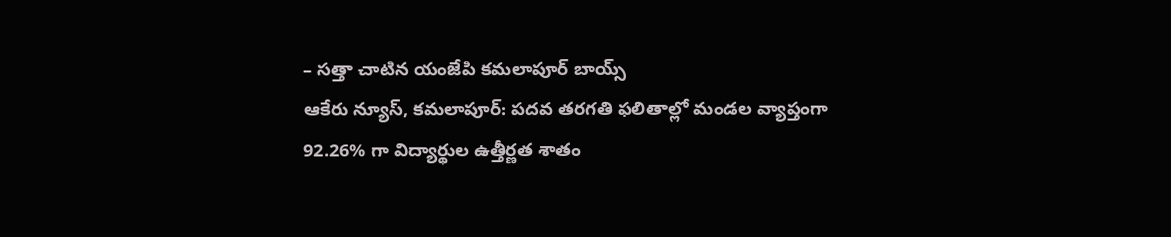– సత్తా చాటిన యంజేపి కమలాపూర్ బాయ్స్
ఆకేరు న్యూస్, కమలాపూర్: పదవ తరగతి ఫలితాల్లో మండల వ్యాప్తంగా 92.26% గా విద్యార్థుల ఉత్తీర్ణత శాతం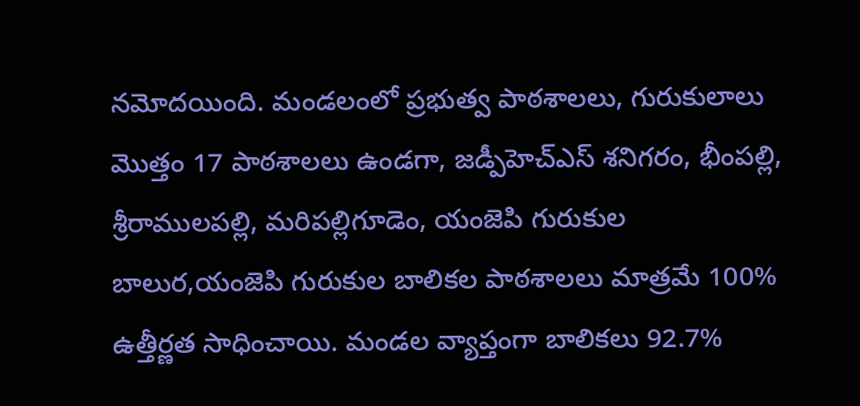నమోదయింది. మండలంలో ప్రభుత్వ పాఠశాలలు, గురుకులాలు మొత్తం 17 పాఠశాలలు ఉండగా, జడ్పీహెచ్ఎస్ శనిగరం, భీంపల్లి, శ్రీరాములపల్లి, మరిపల్లిగూడెం, యంజెపి గురుకుల బాలుర,యంజెపి గురుకుల బాలికల పాఠశాలలు మాత్రమే 100% ఉత్తీర్ణత సాధించాయి. మండల వ్యాప్తంగా బాలికలు 92.7%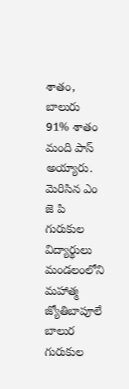శాతం, బాలురు 91% శాతం మంది పాస్ అయ్యారు.
మెరిసిన ఎం జె పి గురుకుల విద్యార్థులు మండలంలోని మహాత్మ జ్యోతిబాపూలే బాలుర గురుకుల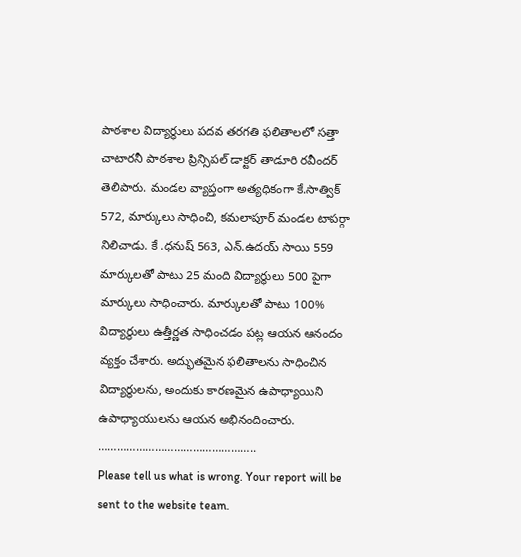పాఠశాల విద్యార్థులు పదవ తరగతి ఫలితాలలో సత్తా చాటారనీ పాఠశాల ప్రిన్సిపల్ డాక్టర్ తాడూరి రవీందర్ తెలిపారు. మండల వ్యాప్తంగా అత్యధికంగా కే.సాత్విక్ 572, మార్కులు సాధించి, కమలాపూర్ మండల టాపర్గా నిలిచాడు. కే .ధనుష్ 563, ఎన్.ఉదయ్ సాయి 559 మార్కులతో పాటు 25 మంది విద్యార్థులు 500 పైగా మార్కులు సాధించారు. మార్కులతో పాటు 100% విద్యార్థులు ఉత్తీర్ణత సాధించడం పట్ల ఆయన ఆనందం వ్యక్తం చేశారు. అద్భుతమైన ఫలితాలను సాధించిన విద్యార్థులను, అందుకు కారణమైన ఉపాధ్యాయిని ఉపాధ్యాయులను ఆయన అభినందించారు.
…………………………………………..
Please tell us what is wrong. Your report will be sent to the website team.